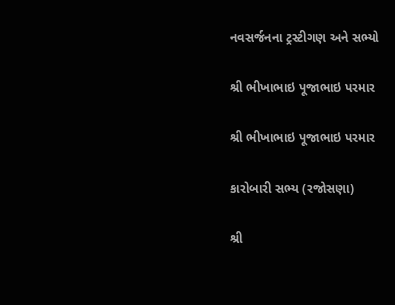નવસર્જનના ટ્રસ્ટીગણ અને સભ્યો

શ્રી ભીખાભાઇ પૂજાભાઇ પરમાર

શ્રી ભીખાભાઇ પૂજાભાઇ પરમાર

કારોબારી સભ્ય (રજોસણા)

શ્રી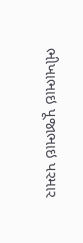ભીખાભાઇ પૂજાભાઇ પરમાર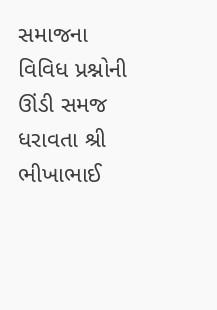સમાજના વિવિધ પ્રશ્નોની ઊંડી સમજ ધરાવતા શ્રી ભીખાભાઈ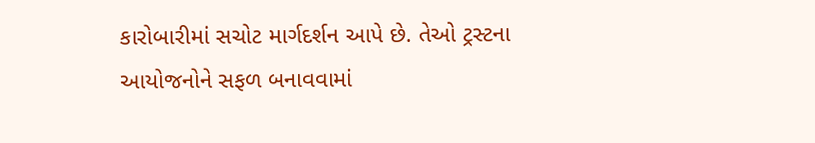કારોબારીમાં સચોટ માર્ગદર્શન આપે છે. તેઓ ટ્રસ્ટના આયોજનોને સફળ બનાવવામાં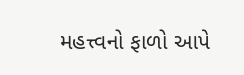મહત્ત્વનો ફાળો આપે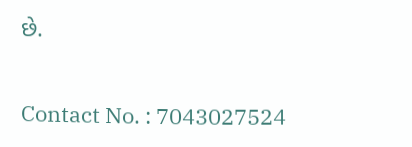છે.


Contact No. : 7043027524